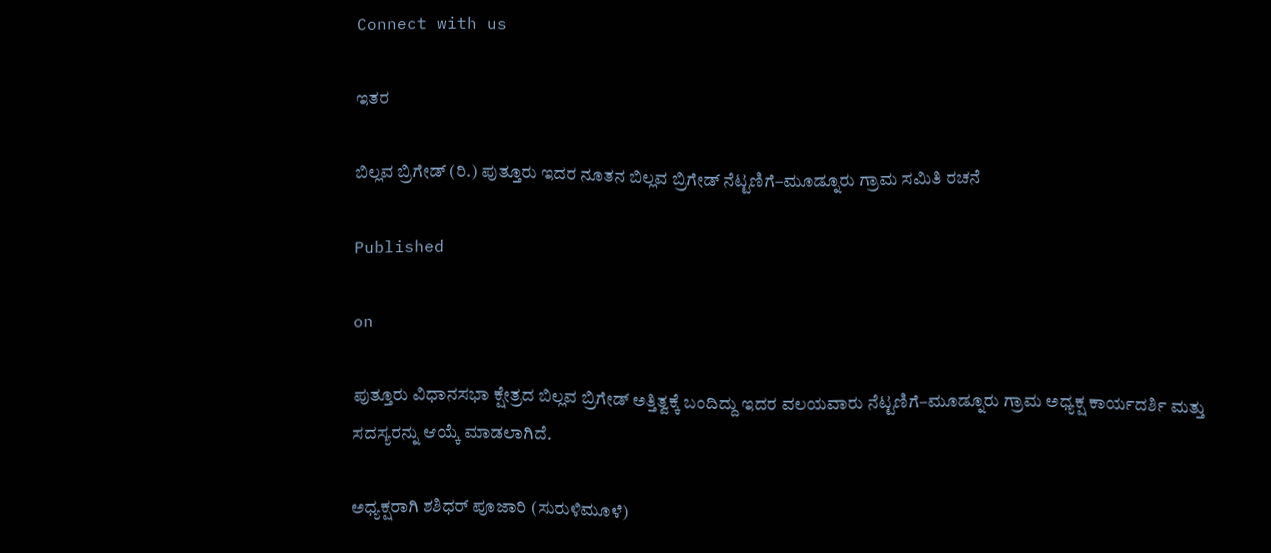Connect with us

ಇತರ

ಬಿಲ್ಲವ ಬ್ರಿಗೇಡ್ (ರಿ.) ಪುತ್ತೂರು ಇದರ ನೂತನ ಬಿಲ್ಲವ ಬ್ರಿಗೇಡ್ ನೆಟ್ಟಣಿಗೆ–ಮೂಡ್ನೂರು ಗ್ರಾಮ ಸಮಿತಿ ರಚನೆ

Published

on

ಪುತ್ತೂರು ವಿಧಾನಸಭಾ ಕ್ಷೇತ್ರದ ಬಿಲ್ಲವ ಬ್ರಿಗೇಡ್ ಅತ್ತಿತ್ವಕ್ಕೆ ಬಂದಿದ್ದು ಇದರ ವಲಯವಾರು ನೆಟ್ಟಣಿಗೆ–ಮೂಡ್ನೂರು ಗ್ರಾಮ ಅಧ್ಯಕ್ಷ ಕಾರ್ಯದರ್ಶಿ ಮತ್ತು ಸದಸ್ಯರನ್ನು ಆಯ್ಕೆ ಮಾಡಲಾಗಿದೆ.

ಅಧ್ಯಕ್ಷರಾಗಿ ಶಶಿಧರ್ ಪೂಜಾರಿ (ಸುರುಳಿಮೂಳೆ)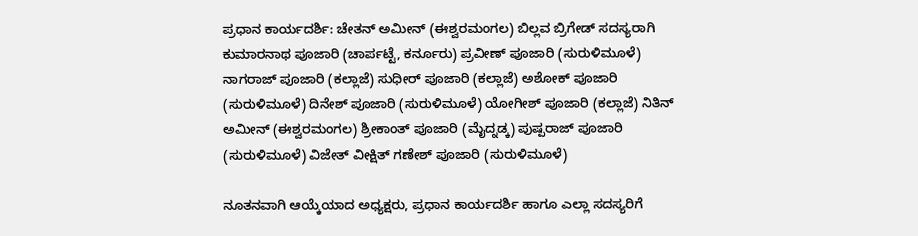ಪ್ರಧಾನ ಕಾರ್ಯದರ್ಶಿ: ಚೇತನ್ ಅಮೀನ್ (ಈಶ್ವರಮಂಗಲ) ಬಿಲ್ಲವ ಬ್ರಿಗೇಡ್ ಸದಸ್ಯರಾಗಿ ಕುಮಾರನಾಥ ಪೂಜಾರಿ (ಚಾರ್ಪಟ್ಟೆ, ಕರ್ನೂರು) ಪ್ರವೀಣ್ ಪೂಜಾರಿ (ಸುರುಳಿಮೂಳೆ) ನಾಗರಾಜ್ ಪೂಜಾರಿ (ಕಲ್ಲಾಜೆ) ಸುಧೀರ್ ಪೂಜಾರಿ (ಕಲ್ಲಾಜೆ) ಅಶೋಕ್ ಪೂಜಾರಿ (ಸುರುಳಿಮೂಳೆ) ದಿನೇಶ್ ಪೂಜಾರಿ (ಸುರುಳಿಮೂಳೆ) ಯೋಗೀಶ್ ಪೂಜಾರಿ (ಕಲ್ಲಾಜೆ) ನಿತಿನ್ ಅಮೀನ್ (ಈಶ್ವರಮಂಗಲ) ಶ್ರೀಕಾಂತ್ ಪೂಜಾರಿ (ಮೈದ್ನಡ್ಕ) ಪುಷ್ಪರಾಜ್ ಪೂಜಾರಿ (ಸುರುಳಿಮೂಳೆ) ವಿಜೇತ್ ವೀಕ್ಷಿತ್ ಗಣೇಶ್ ಪೂಜಾರಿ (ಸುರುಳಿಮೂಳೆ)

ನೂತನವಾಗಿ ಆಯ್ಕೆಯಾದ ಅಧ್ಯಕ್ಷರು, ಪ್ರಧಾನ ಕಾರ್ಯದರ್ಶಿ ಹಾಗೂ ಎಲ್ಲಾ ಸದಸ್ಯರಿಗೆ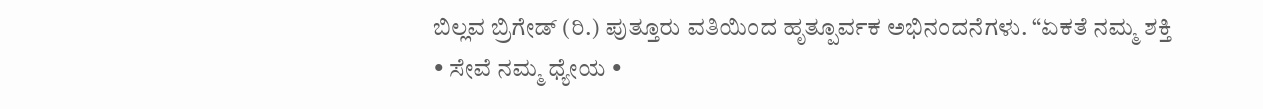ಬಿಲ್ಲವ ಬ್ರಿಗೇಡ್ (ರಿ.) ಪುತ್ತೂರು ವತಿಯಿಂದ ಹೃತ್ಪೂರ್ವಕ ಅಭಿನಂದನೆಗಳು. “ಏಕತೆ ನಮ್ಮ ಶಕ್ತಿ • ಸೇವೆ ನಮ್ಮ ಧ್ಯೇಯ •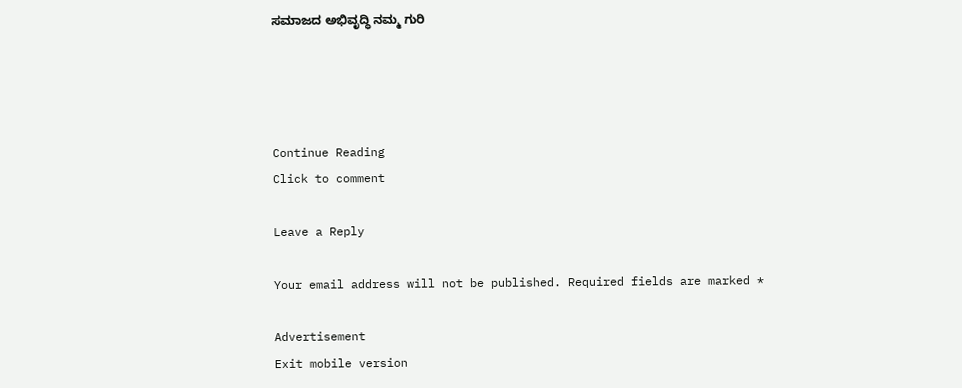ಸಮಾಜದ ಅಭಿವೃದ್ಧಿ ನಮ್ಮ ಗುರಿ




Continue Reading
Click to comment

Leave a Reply

Your email address will not be published. Required fields are marked *

Advertisement
Exit mobile version